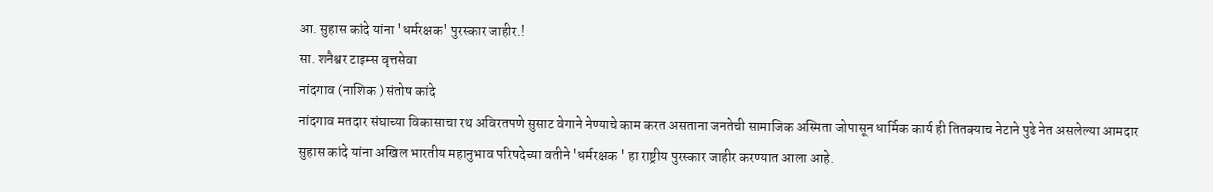आ. सुहास कांदे यांना 'धर्मरक्षक' पुरस्कार जाहीर.!
सा. शनैश्वर टाइम्स वृत्तसेवा
नांदगाव (नाशिक ) संतोष कांदे
नांदगाव मतदार संघाच्या विकासाचा रथ अविरतपणे सुसाट वेगाने नेण्याचे काम करत असताना जनतेची सामाजिक अस्मिता जोपासून धार्मिक कार्य ही तितक्याच नेटाने पुढे नेत असलेल्या आमदार सुहास कांदे यांना अखिल भारतीय महानुभाव परिषदेच्या वतीने 'धर्मरक्षक ' हा राष्ट्रीय पुरस्कार जाहीर करण्यात आला आहे.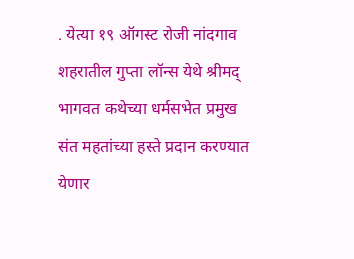. येत्या १९ ऑगस्ट रोजी नांदगाव शहरातील गुप्ता लॉन्स येथे श्रीमद् भागवत कथेच्या धर्मसभेत प्रमुख संत महतांच्या हस्ते प्रदान करण्यात येणार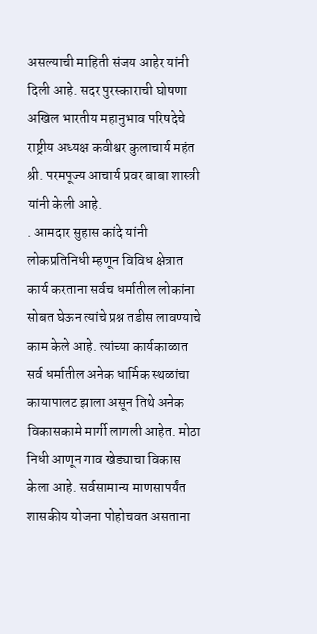असल्याची माहिती संजय आहेर यांनी दिली आहे. सदर पुरस्काराची घोषणा अखिल भारतीय महानुभाव परिषदेचे राष्ट्रीय अध्यक्ष कवीश्वर कुलाचार्य महंत श्री. परमपूज्य आचार्य प्रवर बाबा शास्त्री यांनी केली आहे.
. आमदार सुहास कांदे यांनी लोकप्रतिनिधी म्हणून विविध क्षेत्रात कार्य करताना सर्वच धर्मातील लोकांना सोबत घेऊन त्यांचे प्रश्न तडीस लावण्याचे काम केले आहे. त्यांच्या कार्यकाळात सर्व धर्मातील अनेक धार्मिक स्थळांचा कायापालट झाला असून तिथे अनेक विकासकामे मार्गी लागली आहेत. मोठा निधी आणून गाव खेड्याचा विकास केला आहे. सर्वसामान्य माणसापर्यंत शासकीय योजना पोहोचवत असताना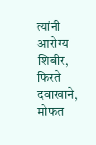त्यांनी आरोग्य शिबीर, फिरते दवाखाने, मोफत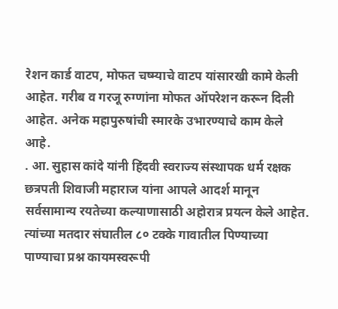रेशन कार्ड वाटप, मोफत चष्म्याचे वाटप यांसारखी कामे केली आहेत. गरीब व गरजू रुग्णांना मोफत ऑपरेशन करून दिली आहेत. अनेक महापुरुषांची स्मारके उभारण्याचे काम केले आहे.
. आ. सुहास कांदे यांनी हिंदवी स्वराज्य संस्थापक धर्म रक्षक छत्रपती शिवाजी महाराज यांना आपले आदर्श मानून सर्वसामान्य रयतेच्या कल्याणासाठी अहोरात्र प्रयत्न केले आहेत. त्यांच्या मतदार संघातील ८० टक्के गावातील पिण्याच्या पाण्याचा प्रश्न कायमस्वरूपी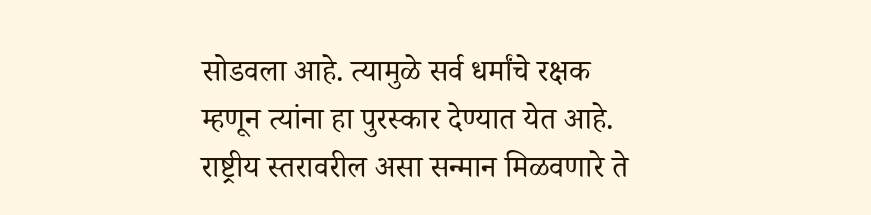सोडवला आहे. त्यामुळे सर्व धर्मांचे रक्षक म्हणून त्यांना हा पुरस्कार देण्यात येत आहे. राष्ट्रीय स्तरावरील असा सन्मान मिळवणारे ते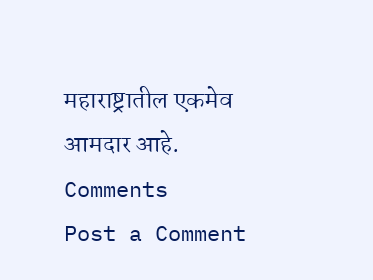महाराष्ट्रातील एकमेव आमदार आहे.
Comments
Post a Comment